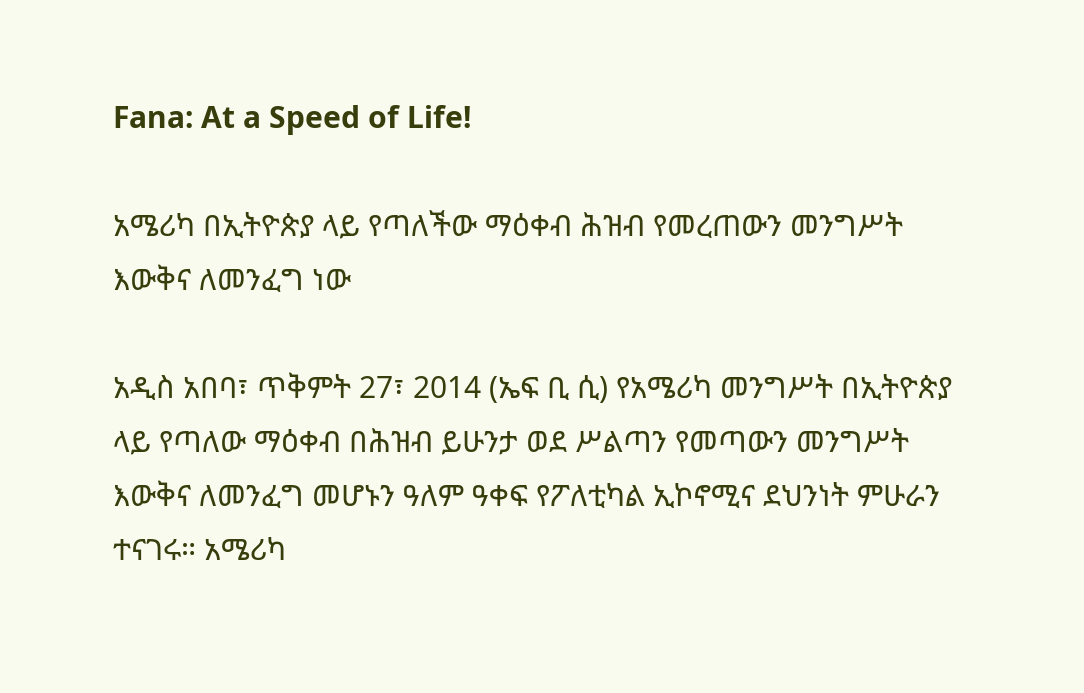Fana: At a Speed of Life!

አሜሪካ በኢትዮጵያ ላይ የጣለችው ማዕቀብ ሕዝብ የመረጠውን መንግሥት እውቅና ለመንፈግ ነው

አዲስ አበባ፣ ጥቅምት 27፣ 2014 (ኤፍ ቢ ሲ) የአሜሪካ መንግሥት በኢትዮጵያ ላይ የጣለው ማዕቀብ በሕዝብ ይሁንታ ወደ ሥልጣን የመጣውን መንግሥት እውቅና ለመንፈግ መሆኑን ዓለም ዓቀፍ የፖለቲካል ኢኮኖሚና ደህንነት ምሁራን ተናገሩ። አሜሪካ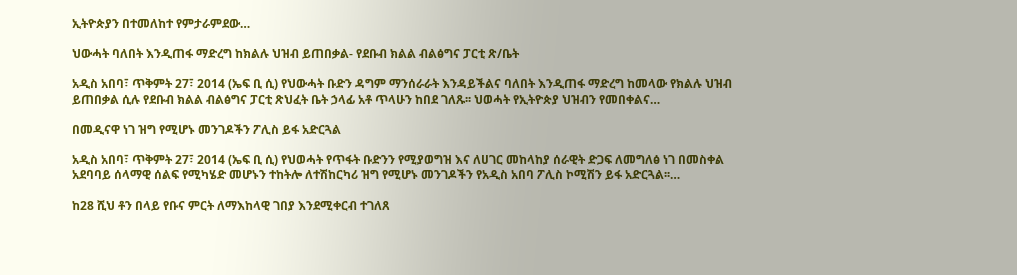ኢትዮጵያን በተመለከተ የምታራምደው…

ህውሓት ባለበት እንዲጠፋ ማድረግ ከክልሉ ህዝብ ይጠበቃል- የደቡብ ክልል ብልፅግና ፓርቲ ጽ/ቤት

አዲስ አበባ፣ ጥቅምት 27፣ 2014 (ኤፍ ቢ ሲ) የህውሓት ቡድን ዳግም ማንሰራራት እንዳይችልና ባለበት እንዲጠፋ ማድረግ ከመላው የክልሉ ህዝብ ይጠበቃል ሲሉ የደቡብ ክልል ብልፅግና ፓርቲ ጽህፈት ቤት ኃላፊ አቶ ጥላሁን ከበደ ገለጹ፡፡ ህወሓት የኢትዮጵያ ህዝብን የመበቀልና…

በመዲናዋ ነገ ዝግ የሚሆኑ መንገዶችን ፖሊስ ይፋ አድርጓል

አዲስ አበባ፣ ጥቅምት 27፣ 2014 (ኤፍ ቢ ሲ) የህወሓት የጥፋት ቡድንን የሚያወግዝ እና ለሀገር መከላከያ ሰራዊት ድጋፍ ለመግለፅ ነገ በመስቀል አደባባይ ሰላማዊ ሰልፍ የሚካሄድ መሆኑን ተከትሎ ለተሽከርካሪ ዝግ የሚሆኑ መንገዶችን የአዲስ አበባ ፖሊስ ኮሚሽን ይፋ አድርጓል፡፡…

ከ28 ሺህ ቶን በላይ የቡና ምርት ለማእከላዊ ገበያ እንደሚቀርብ ተገለጸ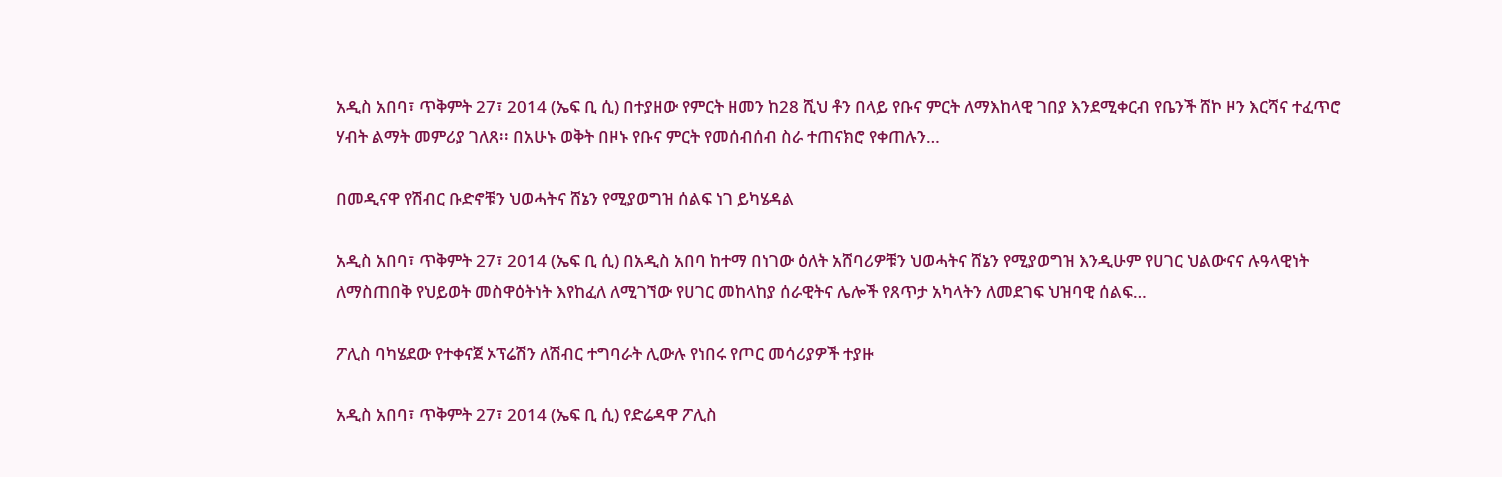አዲስ አበባ፣ ጥቅምት 27፣ 2014 (ኤፍ ቢ ሲ) በተያዘው የምርት ዘመን ከ28 ሺህ ቶን በላይ የቡና ምርት ለማእከላዊ ገበያ እንደሚቀርብ የቤንች ሸኮ ዞን እርሻና ተፈጥሮ ሃብት ልማት መምሪያ ገለጸ፡፡ በአሁኑ ወቅት በዞኑ የቡና ምርት የመሰብሰብ ስራ ተጠናክሮ የቀጠሉን…

በመዲናዋ የሽብር ቡድኖቹን ህወሓትና ሸኔን የሚያወግዝ ሰልፍ ነገ ይካሄዳል

አዲስ አበባ፣ ጥቅምት 27፣ 2014 (ኤፍ ቢ ሲ) በአዲስ አበባ ከተማ በነገው ዕለት አሸባሪዎቹን ህወሓትና ሸኔን የሚያወግዝ እንዲሁም የሀገር ህልውናና ሉዓላዊነት ለማስጠበቅ የህይወት መስዋዕትነት እየከፈለ ለሚገኘው የሀገር መከላከያ ሰራዊትና ሌሎች የጸጥታ አካላትን ለመደገፍ ህዝባዊ ሰልፍ…

ፖሊስ ባካሄደው የተቀናጀ ኦፕሬሽን ለሽብር ተግባራት ሊውሉ የነበሩ የጦር መሳሪያዎች ተያዙ

አዲስ አበባ፣ ጥቅምት 27፣ 2014 (ኤፍ ቢ ሲ) የድሬዳዋ ፖሊስ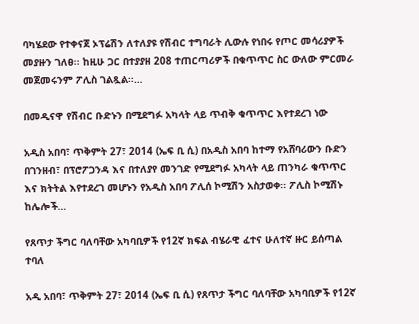ባካሄደው የተቀናጀ ኦፕሬሽን ለተለያዩ የሽብር ተግባራት ሊውሉ የነበሩ የጦር መሳሪያዎች መያዙን ገለፀ፡፡ ከዚሁ ጋር በተያያዘ 208 ተጠርጣሪዎች በቁጥጥር ስር ውለው ምርመራ መጀመሩንም ፖሊስ ገልጿል፡፡…

በመዲናዋ የሽብር ቡድኑን በሚደግፉ አካላት ላይ ጥብቅ ቁጥጥር እየተደረገ ነው

አዲስ አበባ፣ ጥቅምት 27፣ 2014 (ኤፍ ቢ ሲ) በአዲስ አበባ ከተማ የአሸባሪውን ቡድን በገንዘብ፣ በፕሮፖጋንዳ እና በተለያየ መንገድ የሚደግፉ አካላት ላይ ጠንካራ ቁጥጥር እና ክትትል እየተደረገ መሆኑን የአዲስ አበባ ፖሊሰ ኮሚሽን አስታወቀ፡፡ ፖሊስ ኮሚሽኑ ከሌሎች…

የጸጥታ ችግር ባለባቸው አካባቢዎች የ12ኛ ክፍል ብሄራዊ ፈተና ሁለተኛ ዙር ይሰጣል ተባለ

አዲ አበባ፣ ጥቅምት 27፣ 2014 (ኤፍ ቢ ሲ) የጸጥታ ችግር ባለባቸው አካባቢዎች የ12ኛ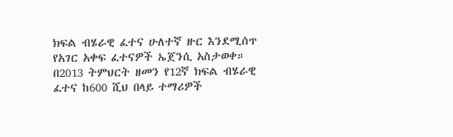ክፍል ብሄራዊ ፈተና ሁለተኛ ዙር እንደሚሰጥ የአገር አቀፍ ፈተናዎች ኤጀንሲ አስታወቀ። በ2013 ትምህርት ዘመን የ12ኛ ክፍል ብሄራዊ ፈተና ከ600 ሺህ በላይ ተማሪዎች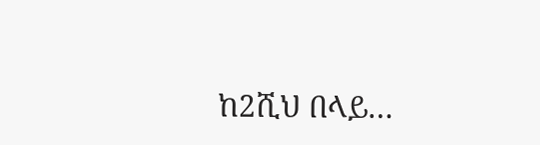ከ2ሺህ በላይ…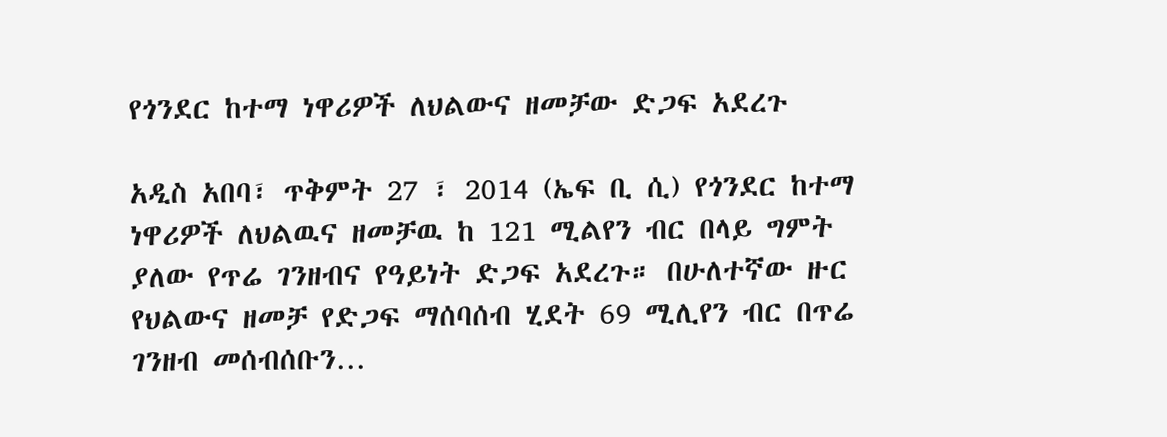የጎንደር ከተማ ነዋሪዎች ለህልውና ዘመቻው ድጋፍ አደረጉ

አዲስ አበባ፣ ጥቅምት 27 ፣ 2014 (ኤፍ ቢ ሲ) የጎንደር ከተማ ነዋሪዎች ለህልዉና ዘመቻዉ ከ 121 ሚልየን ብር በላይ ግምት ያለው የጥሬ ገንዘብና የዓይነት ድጋፍ አደረጉ። በሁለተኛው ዙር የህልውና ዘመቻ የድጋፍ ማሰባሰብ ሂደት 69 ሚሊየን ብር በጥሬ ገንዘብ መሰብሰቡን…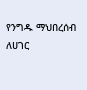የንግዱ ማህበረሰብ ለሀገር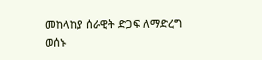መከላከያ ሰራዊት ድጋፍ ለማድረግ ወሰኑ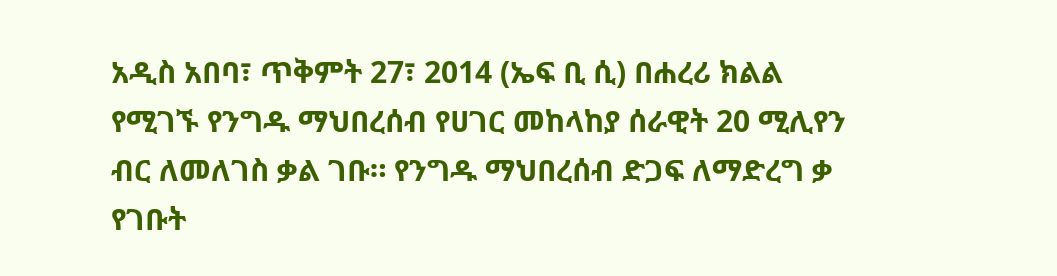አዲስ አበባ፣ ጥቅምት 27፣ 2014 (ኤፍ ቢ ሲ) በሐረሪ ክልል የሚገኙ የንግዱ ማህበረሰብ የሀገር መከላከያ ሰራዊት 20 ሚሊየን ብር ለመለገስ ቃል ገቡ። የንግዱ ማህበረሰብ ድጋፍ ለማድረግ ቃ የገቡት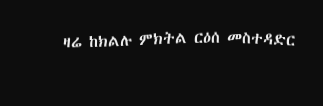ዛሬ ከክልሉ ምክትል ርዕሰ መስተዳድር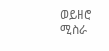ወይዘሮ ሚስራ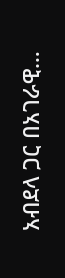አብደላ ጋር በአገራዊ…